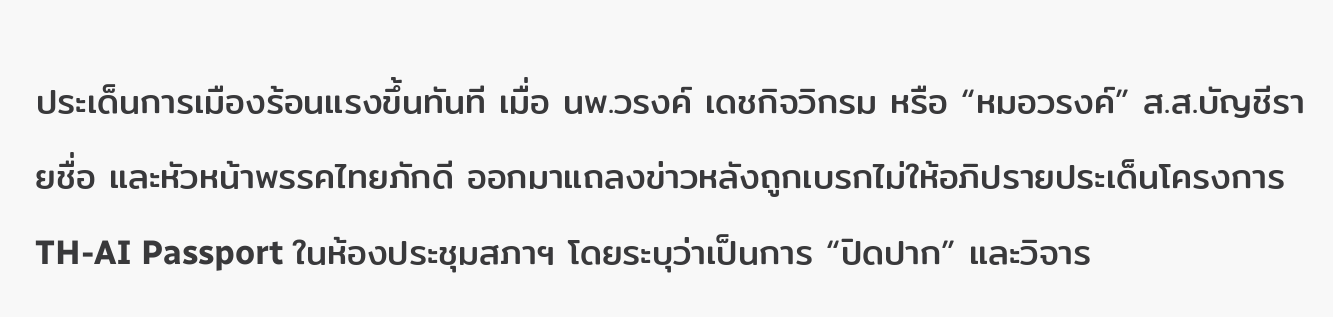ประเด็นการเมืองร้อนแรงขึ้นทันที เมื่อ นพ.วรงค์ เดชกิจวิกรม หรือ “หมอวรงค์” ส.ส.บัญชีรายชื่อ และหัวหน้าพรรคไทยภักดี ออกมาแถลงข่าวหลังถูกเบรกไม่ให้อภิปรายประเด็นโครงการ TH-AI Passport ในห้องประชุมสภาฯ โดยระบุว่าเป็นการ “ปิดปาก” และวิจาร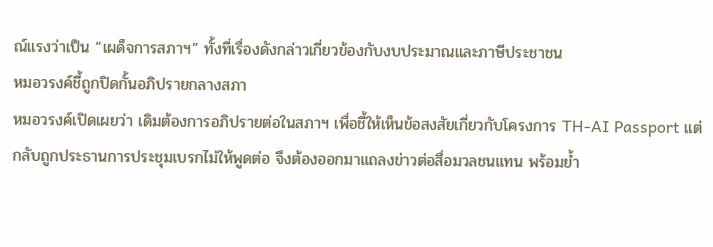ณ์แรงว่าเป็น “เผด็จการสภาฯ” ทั้งที่เรื่องดังกล่าวเกี่ยวข้องกับงบประมาณและภาษีประชาชน
หมอวรงค์ชี้ถูกปิดกั้นอภิปรายกลางสภา
หมอวรงค์เปิดเผยว่า เดิมต้องการอภิปรายต่อในสภาฯ เพื่อชี้ให้เห็นข้อสงสัยเกี่ยวกับโครงการ TH-AI Passport แต่กลับถูกประธานการประชุมเบรกไม่ให้พูดต่อ จึงต้องออกมาแถลงข่าวต่อสื่อมวลชนแทน พร้อมย้ำ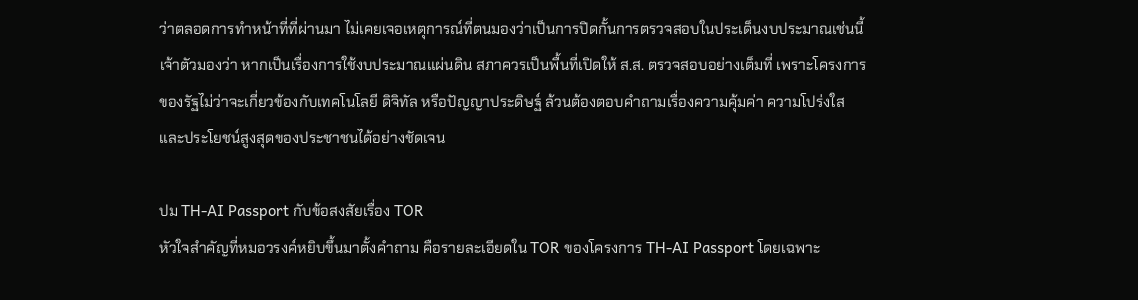ว่าตลอดการทำหน้าที่ที่ผ่านมา ไม่เคยเจอเหตุการณ์ที่ตนมองว่าเป็นการปิดกั้นการตรวจสอบในประเด็นงบประมาณเช่นนี้
เจ้าตัวมองว่า หากเป็นเรื่องการใช้งบประมาณแผ่นดิน สภาควรเป็นพื้นที่เปิดให้ ส.ส. ตรวจสอบอย่างเต็มที่ เพราะโครงการของรัฐไม่ว่าจะเกี่ยวข้องกับเทคโนโลยี ดิจิทัล หรือปัญญาประดิษฐ์ ล้วนต้องตอบคำถามเรื่องความคุ้มค่า ความโปร่งใส และประโยชน์สูงสุดของประชาชนได้อย่างชัดเจน

ปม TH-AI Passport กับข้อสงสัยเรื่อง TOR
หัวใจสำคัญที่หมอวรงค์หยิบขึ้นมาตั้งคำถาม คือรายละเอียดใน TOR ของโครงการ TH-AI Passport โดยเฉพาะ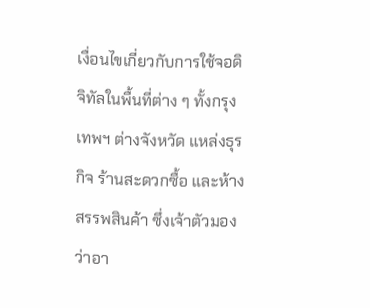เงื่อนไขเกี่ยวกับการใช้จอดิจิทัลในพื้นที่ต่าง ๆ ทั้งกรุงเทพฯ ต่างจังหวัด แหล่งธุรกิจ ร้านสะดวกซื้อ และห้างสรรพสินค้า ซึ่งเจ้าตัวมองว่าอา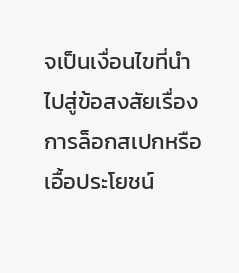จเป็นเงื่อนไขที่นำไปสู่ข้อสงสัยเรื่องการล็อกสเปกหรือเอื้อประโยชน์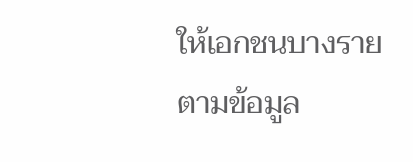ให้เอกชนบางราย
ตามข้อมูล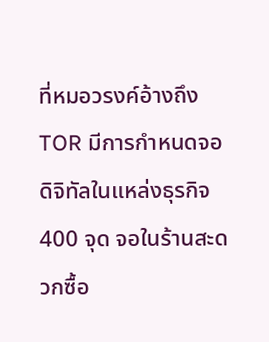ที่หมอวรงค์อ้างถึง TOR มีการกำหนดจอดิจิทัลในแหล่งธุรกิจ 400 จุด จอในร้านสะดวกซื้อ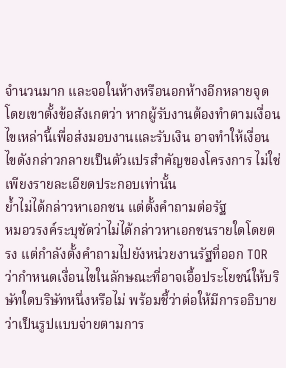จำนวนมาก และจอในห้างหรือนอกห้างอีกหลายจุด โดยเขาตั้งข้อสังเกตว่า หากผู้รับงานต้องทำตามเงื่อนไขเหล่านี้เพื่อส่งมอบงานและรับเงิน อาจทำให้เงื่อนไขดังกล่าวกลายเป็นตัวแปรสำคัญของโครงการ ไม่ใช่เพียงรายละเอียดประกอบเท่านั้น
ย้ำไม่ได้กล่าวหาเอกชน แต่ตั้งคำถามต่อรัฐ
หมอวรงค์ระบุชัดว่าไม่ได้กล่าวหาเอกชนรายใดโดยตรง แต่กำลังตั้งคำถามไปยังหน่วยงานรัฐที่ออก TOR ว่ากำหนดเงื่อนไขในลักษณะที่อาจเอื้อประโยชน์ให้บริษัทใดบริษัทหนึ่งหรือไม่ พร้อมชี้ว่าต่อให้มีการอธิบายว่าเป็นรูปแบบจ่ายตามการ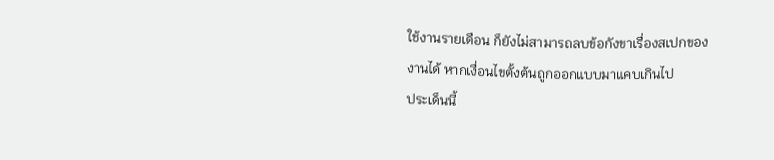ใช้งานรายเดือน ก็ยังไม่สามารถลบข้อกังขาเรื่องสเปกของงานได้ หากเงื่อนไขตั้งต้นถูกออกแบบมาแคบเกินไป
ประเด็นนี้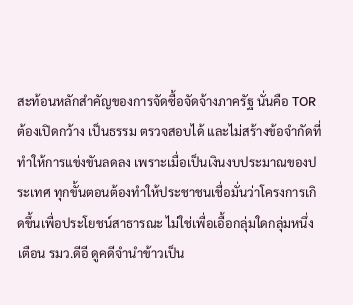สะท้อนหลักสำคัญของการจัดซื้อจัดจ้างภาครัฐ นั่นคือ TOR ต้องเปิดกว้าง เป็นธรรม ตรวจสอบได้ และไม่สร้างข้อจำกัดที่ทำให้การแข่งขันลดลง เพราะเมื่อเป็นเงินงบประมาณของประเทศ ทุกขั้นตอนต้องทำให้ประชาชนเชื่อมั่นว่าโครงการเกิดขึ้นเพื่อประโยชน์สาธารณะ ไม่ใช่เพื่อเอื้อกลุ่มใดกลุ่มหนึ่ง
เตือน รมว.ดีอี ดูคดีจำนำข้าวเป็น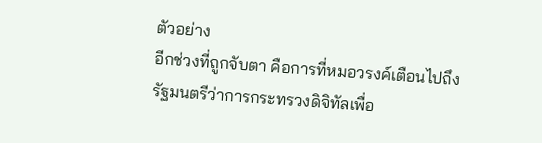ตัวอย่าง
อีกช่วงที่ถูกจับตา คือการที่หมอวรงค์เตือนไปถึงรัฐมนตรีว่าการกระทรวงดิจิทัลเพื่อ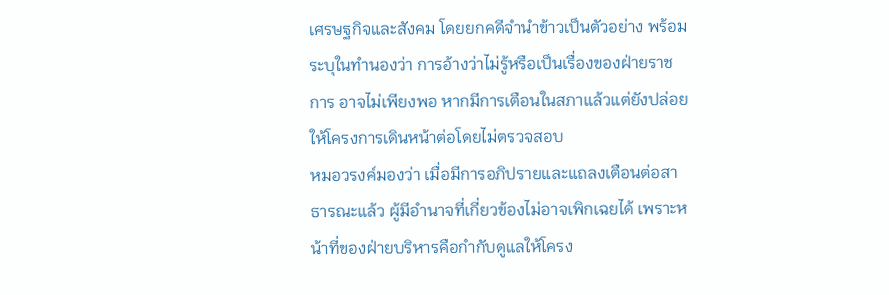เศรษฐกิจและสังคม โดยยกคดีจำนำข้าวเป็นตัวอย่าง พร้อมระบุในทำนองว่า การอ้างว่าไม่รู้หรือเป็นเรื่องของฝ่ายราชการ อาจไม่เพียงพอ หากมีการเตือนในสภาแล้วแต่ยังปล่อยให้โครงการเดินหน้าต่อโดยไม่ตรวจสอบ
หมอวรงค์มองว่า เมื่อมีการอภิปรายและแถลงเตือนต่อสาธารณะแล้ว ผู้มีอำนาจที่เกี่ยวข้องไม่อาจเพิกเฉยได้ เพราะหน้าที่ของฝ่ายบริหารคือกำกับดูแลให้โครง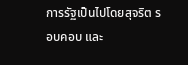การรัฐเป็นไปโดยสุจริต รอบคอบ และ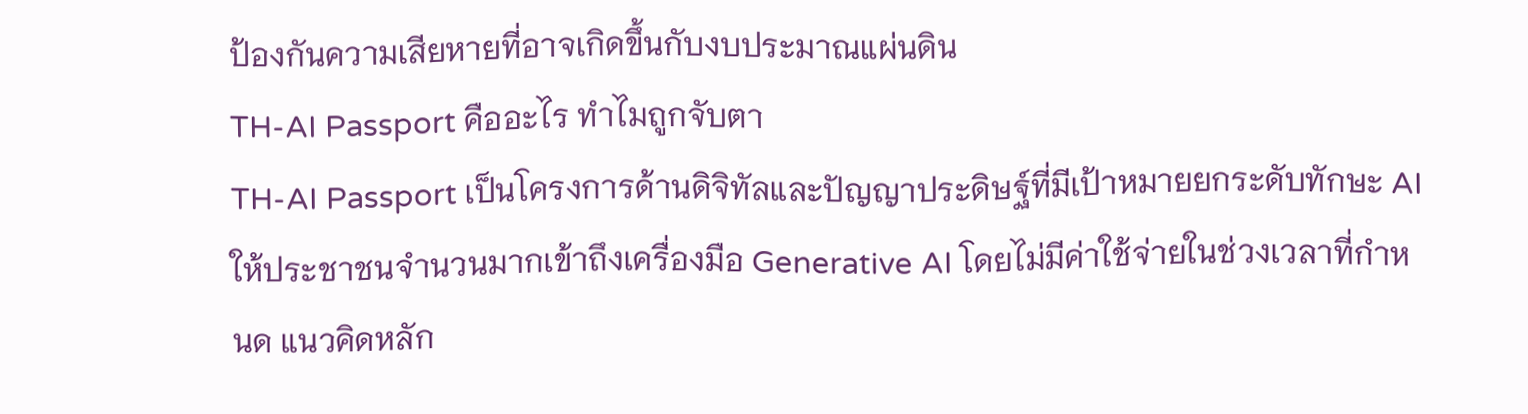ป้องกันความเสียหายที่อาจเกิดขึ้นกับงบประมาณแผ่นดิน
TH-AI Passport คืออะไร ทำไมถูกจับตา
TH-AI Passport เป็นโครงการด้านดิจิทัลและปัญญาประดิษฐ์ที่มีเป้าหมายยกระดับทักษะ AI ให้ประชาชนจำนวนมากเข้าถึงเครื่องมือ Generative AI โดยไม่มีค่าใช้จ่ายในช่วงเวลาที่กำหนด แนวคิดหลัก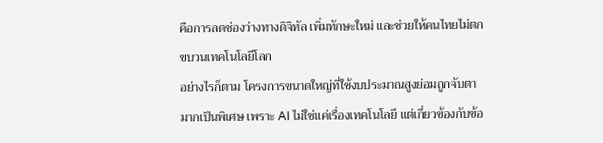คือการลดช่องว่างทางดิจิทัล เพิ่มทักษะใหม่ และช่วยให้คนไทยไม่ตกขบวนเทคโนโลยีโลก
อย่างไรก็ตาม โครงการขนาดใหญ่ที่ใช้งบประมาณสูงย่อมถูกจับตามากเป็นพิเศษ เพราะ AI ไม่ใช่แค่เรื่องเทคโนโลยี แต่เกี่ยวข้องกับข้อ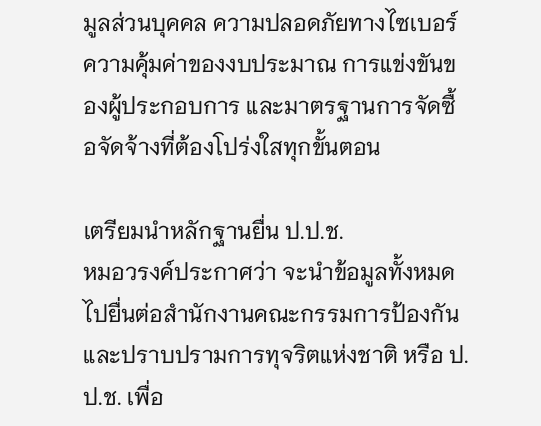มูลส่วนบุคคล ความปลอดภัยทางไซเบอร์ ความคุ้มค่าของงบประมาณ การแข่งขันของผู้ประกอบการ และมาตรฐานการจัดซื้อจัดจ้างที่ต้องโปร่งใสทุกขั้นตอน

เตรียมนำหลักฐานยื่น ป.ป.ช.
หมอวรงค์ประกาศว่า จะนำข้อมูลทั้งหมดไปยื่นต่อสำนักงานคณะกรรมการป้องกันและปราบปรามการทุจริตแห่งชาติ หรือ ป.ป.ช. เพื่อ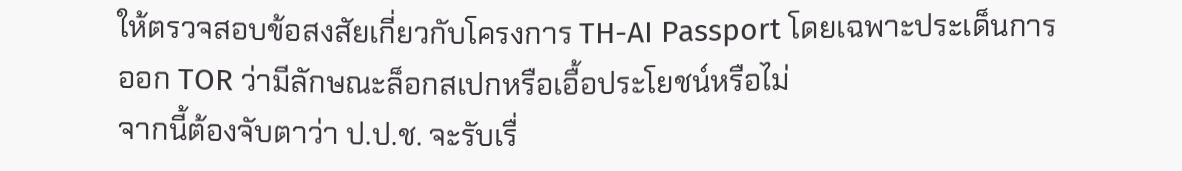ให้ตรวจสอบข้อสงสัยเกี่ยวกับโครงการ TH-AI Passport โดยเฉพาะประเด็นการออก TOR ว่ามีลักษณะล็อกสเปกหรือเอื้อประโยชน์หรือไม่
จากนี้ต้องจับตาว่า ป.ป.ช. จะรับเรื่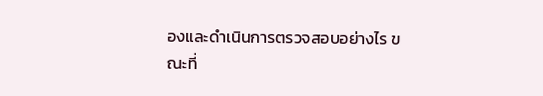องและดำเนินการตรวจสอบอย่างไร ขณะที่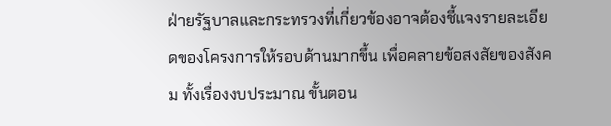ฝ่ายรัฐบาลและกระทรวงที่เกี่ยวข้องอาจต้องชี้แจงรายละเอียดของโครงการให้รอบด้านมากขึ้น เพื่อคลายข้อสงสัยของสังคม ทั้งเรื่องงบประมาณ ขั้นตอน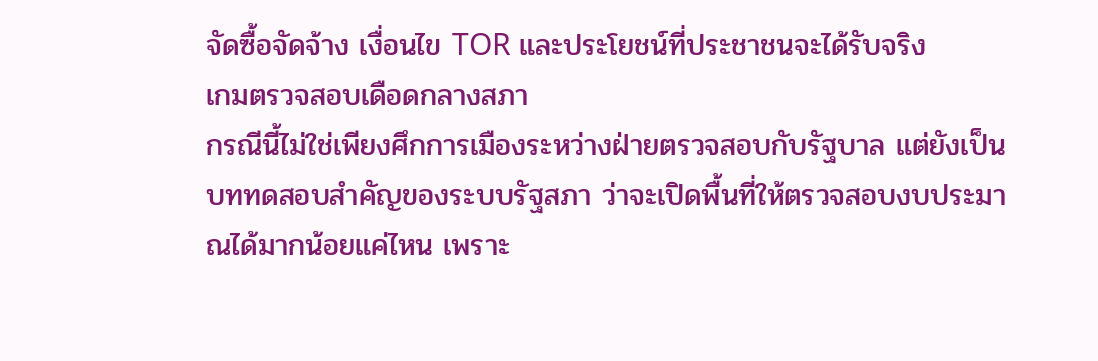จัดซื้อจัดจ้าง เงื่อนไข TOR และประโยชน์ที่ประชาชนจะได้รับจริง
เกมตรวจสอบเดือดกลางสภา
กรณีนี้ไม่ใช่เพียงศึกการเมืองระหว่างฝ่ายตรวจสอบกับรัฐบาล แต่ยังเป็นบททดสอบสำคัญของระบบรัฐสภา ว่าจะเปิดพื้นที่ให้ตรวจสอบงบประมาณได้มากน้อยแค่ไหน เพราะ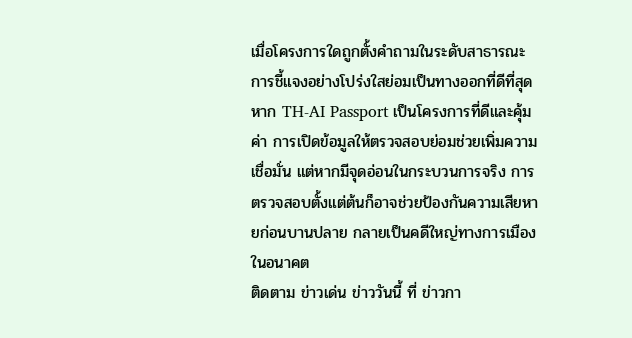เมื่อโครงการใดถูกตั้งคำถามในระดับสาธารณะ การชี้แจงอย่างโปร่งใสย่อมเป็นทางออกที่ดีที่สุด
หาก TH-AI Passport เป็นโครงการที่ดีและคุ้มค่า การเปิดข้อมูลให้ตรวจสอบย่อมช่วยเพิ่มความเชื่อมั่น แต่หากมีจุดอ่อนในกระบวนการจริง การตรวจสอบตั้งแต่ต้นก็อาจช่วยป้องกันความเสียหายก่อนบานปลาย กลายเป็นคดีใหญ่ทางการเมืองในอนาคต
ติดตาม ข่าวเด่น ข่าววันนี้ ที่ ข่าวกา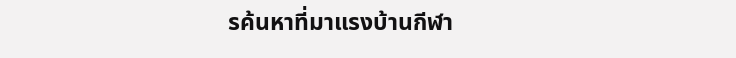รค้นหาที่มาแรงบ้านกีฬา